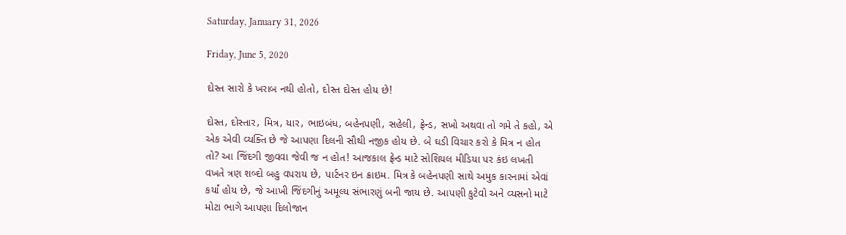Saturday, January 31, 2026

Friday, June 5, 2020

દોસ્ત સારો કે ખરાબ નથી હોતો, દોસ્ત દોસ્ત હોય છે!

દોસ્ત, દોસ્તાર, મિત્ર, યાર, ભાઇબંધ, બહેનપણી, સહેલી, ફ્રેન્ડ, સખો અથવા તો ગમે તે કહો, એ એક એવી વ્યક્તિ છે જે આપણા દિલની સૌથી નજીક હોય છે. બે ઘડી વિચાર કરો કે મિત્ર ન હોત તો? આ જિંદગી જીવવા જેવી જ ન હોત! આજકાલ ફ્રેન્ડ માટે સોશિયલ મીડિયા પર કંઇ લખતી વખતે ત્રણ શબ્દો બહુ વપરાય છે, પાર્ટનર ઇન ક્રાઇમ. મિત્ર કે બહેનપણી સાથે અમુક કારનામાં એવાં કર્યાં હોય છે, જે આખી જિંદગીનું અમૂલ્ય સંભારણું બની જાય છે. આપણી કુટેવો અને વ્યસનો માટે મોટા ભાગે આપણા દિલોજાન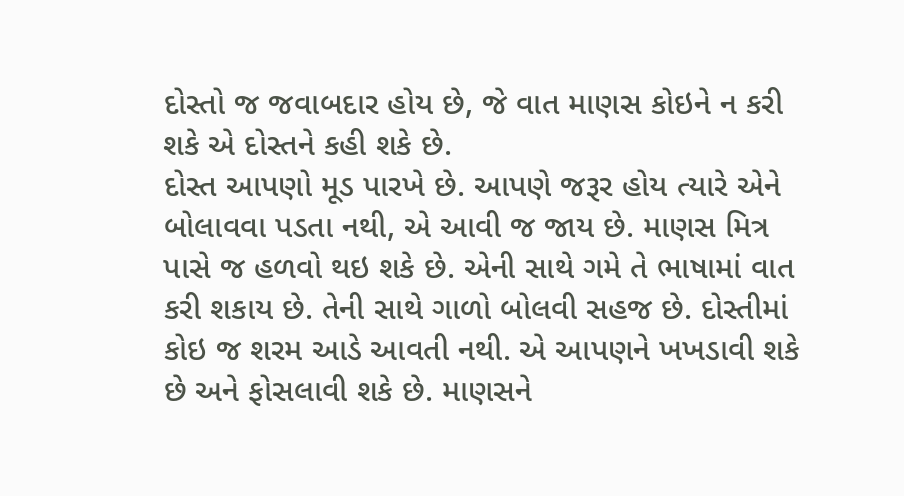દોસ્તો જ જવાબદાર હોય છે, જે વાત માણસ કોઇને ન કરી શકે એ દોસ્તને કહી શકે છે.
દોસ્ત આપણો મૂડ પારખે છે. આપણે જરૂર હોય ત્યારે એને બોલાવવા પડતા નથી, એ આવી જ જાય છે. માણસ મિત્ર પાસે જ હળવો થઇ શકે છે. એની સાથે ગમે તે ભાષામાં વાત કરી શકાય છે. તેની સાથે ગાળો બોલવી સહજ છે. દોસ્તીમાં કોઇ જ શરમ આડે આવતી નથી. એ આપણને ખખડાવી શકે છે અને ફોસલાવી શકે છે. માણસને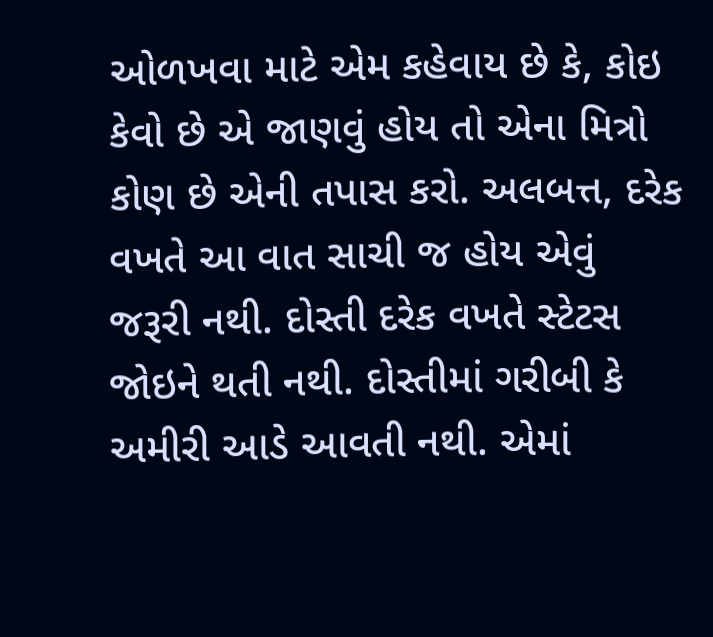ઓળખવા માટે એમ કહેવાય છે કે, કોઇ કેવો છે એ જાણવું હોય તો એના મિત્રો કોણ છે એની તપાસ કરો. અલબત્ત, દરેક વખતે આ વાત સાચી જ હોય એવું જરૂરી નથી. દોસ્તી દરેક વખતે સ્ટેટસ જોઇને થતી નથી. દોસ્તીમાં ગરીબી કે અમીરી આડે આવતી નથી. એમાં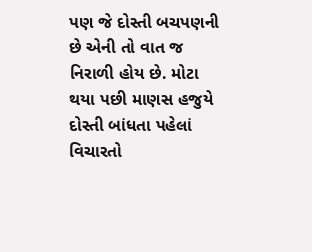પણ જે દોસ્તી બચપણની છે એની તો વાત જ નિરાળી હોય છે. મોટા થયા પછી માણસ હજુયે દોસ્તી બાંધતા પહેલાં વિચારતો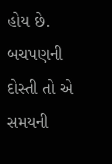હોય છે. બચપણની દોસ્તી તો એ સમયની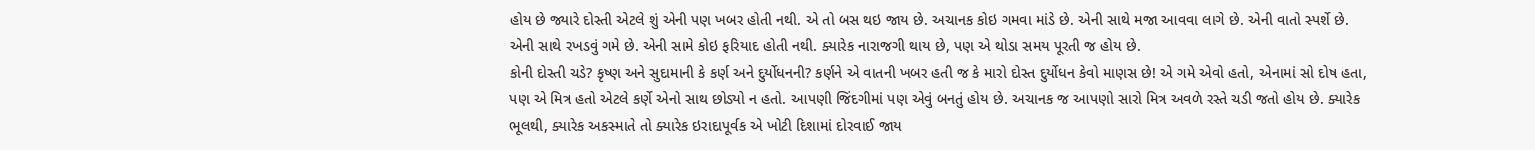હોય છે જ્યારે દોસ્તી એટલે શું એની પણ ખબર હોતી નથી. એ તો બસ થઇ જાય છે. અચાનક કોઇ ગમવા માંડે છે. એની સાથે મજા આવવા લાગે છે. એની વાતો સ્પર્શે છે. એની સાથે રખડવું ગમે છે. એની સામે કોઇ ફરિયાદ હોતી નથી. ક્યારેક નારાજગી થાય છે, પણ એ થોડા સમય પૂરતી જ હોય છે.
કોની દોસ્તી ચડે? કૃષ્ણ અને સુદામાની કે કર્ણ અને દુર્યોધનની? કર્ણને એ વાતની ખબર હતી જ કે મારો દોસ્ત દુર્યોધન કેવો માણસ છે! એ ગમે એવો હતો, એનામાં સો દોષ હતા, પણ એ મિત્ર હતો એટલે કર્ણે એનો સાથ છોડ્યો ન હતો. આપણી જિંદગીમાં પણ એવું બનતું હોય છે. અચાનક જ આપણો સારો મિત્ર અવળે રસ્તે ચડી જતો હોય છે. ક્યારેક ભૂલથી, ક્યારેક અકસ્માતે તો ક્યારેક ઇરાદાપૂર્વક એ ખોટી દિશામાં દોરવાઈ જાય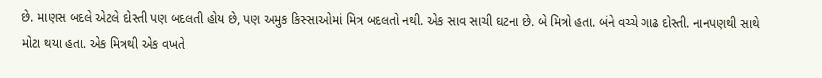છે. માણસ બદલે એટલે દોસ્તી પણ બદલતી હોય છે, પણ અમુક કિસ્સાઓમાં મિત્ર બદલતો નથી. એક સાવ સાચી ઘટના છે. બે મિત્રો હતા. બંને વચ્ચે ગાઢ દોસ્તી. નાનપણથી સાથે મોટા થયા હતા. એક મિત્રથી એક વખતે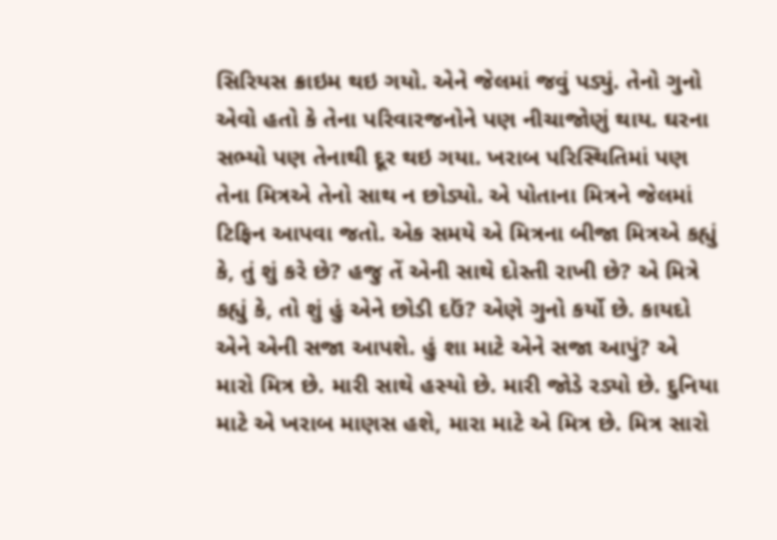સિરિયસ ક્રાઇમ થઇ ગયો. એને જેલમાં જવું પડ્યું. તેનો ગુનો એવો હતો કે તેના પરિવારજનોને પણ નીચાજોણું થાય. ઘરના સભ્યો પણ તેનાથી દૂર થઇ ગયા. ખરાબ પરિસ્થિતિમાં પણ તેના મિત્રએ તેનો સાથ ન છોડ્યો. એ પોતાના મિત્રને જેલમાં ટિફિન આપવા જતો. એક સમયે એ મિત્રના બીજા મિત્રએ કહ્યું કે, તું શું કરે છે? હજુ તેં એની સાથે દોસ્તી રાખી છે? એ મિત્રે કહ્યું કે, તો શું હું એને છોડી દઉં? એણે ગુનો કર્યો છે. કાયદો એને એની સજા આપશે. હું શા માટે એને સજા આપું? એ મારો મિત્ર છે. મારી સાથે હસ્યો છે. મારી જોડે રડ્યો છે. દુનિયા માટે એ ખરાબ માણસ હશે, મારા માટે એ મિત્ર છે. મિત્ર સારો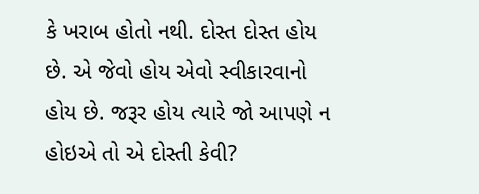કે ખરાબ હોતો નથી. દોસ્ત દોસ્ત હોય છે. એ જેવો હોય એવો સ્વીકારવાનો હોય છે. જરૂર હોય ત્યારે જો આપણે ન હોઇએ તો એ દોસ્તી કેવી?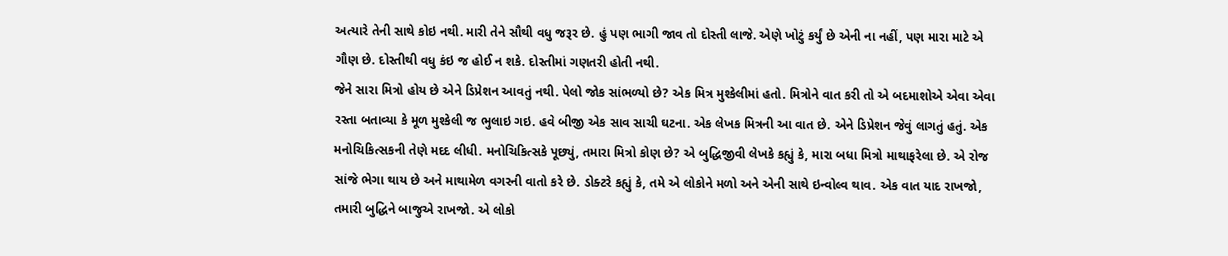અત્યારે તેની સાથે કોઇ નથી. મારી તેને સૌથી વધુ જરૂર છે. હું પણ ભાગી જાવ તો દોસ્તી લાજે. એણે ખોટું કર્યું છે એની ના નહીં, પણ મારા માટે એ ગૌણ છે. દોસ્તીથી વધુ કંઇ જ હોઈ ન શકે. દોસ્તીમાં ગણતરી હોતી નથી.
જેને સારા મિત્રો હોય છે એને ડિપ્રેશન આવતું નથી. પેલો જોક સાંભળ્યો છે? એક મિત્ર મુશ્કેલીમાં હતો. મિત્રોને વાત કરી તો એ બદમાશોએ એવા એવા રસ્તા બતાવ્યા કે મૂળ મુશ્કેલી જ ભુલાઇ ગઇ. હવે બીજી એક સાવ સાચી ઘટના. એક લેખક મિત્રની આ વાત છે. એને ડિપ્રેશન જેવું લાગતું હતું. એક મનોચિકિત્સકની તેણે મદદ લીધી. મનોચિકિત્સકે પૂછ્યું, તમારા મિત્રો કોણ છે? એ બુદ્ધિજીવી લેખકે કહ્યું કે, મારા બધા મિત્રો માથાફરેલા છે. એ રોજ સાંજે ભેગા થાય છે અને માથામેળ વગરની વાતો કરે છે. ડોક્ટરે કહ્યું કે, તમે એ લોકોને મળો અને એની સાથે ઇન્વોલ્વ થાવ. એક વાત યાદ રાખજો, તમારી બુદ્ધિને બાજુએ રાખજો. એ લોકો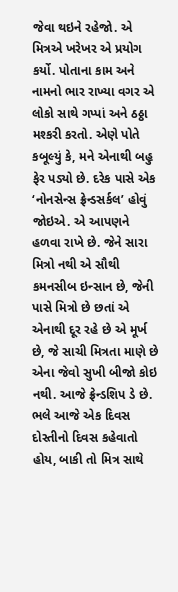જેવા થઇને રહેજો. એ મિત્રએ ખરેખર એ પ્રયોગ કર્યો. પોતાના કામ અને નામનો ભાર રાખ્યા વગર એ લોકો સાથે ગપ્પાં અને ઠઠ્ઠા મશ્કરી કરતો. એણે પોતે કબૂલ્યું કે, મને એનાથી બહુ ફેર પડ્યો છે. દરેક પાસે એક ‘નોનસેન્સ ફ્રેન્ડસર્કલ’ હોવું જોઇએ. એ આપણને હળવા રાખે છે. જેને સારા મિત્રો નથી એ સૌથી કમનસીબ ઇન્સાન છે, જેની પાસે મિત્રો છે છતાં એ એનાથી દૂર રહે છે એ મૂર્ખ છે, જે સાચી મિત્રતા માણે છે એના જેવો સુખી બીજો કોઇ નથી. આજે ફ્રેન્ડશિપ ડે છે. ભલે આજે એક દિવસ દોસ્તીનો દિવસ કહેવાતો હોય, બાકી તો મિત્ર સાથે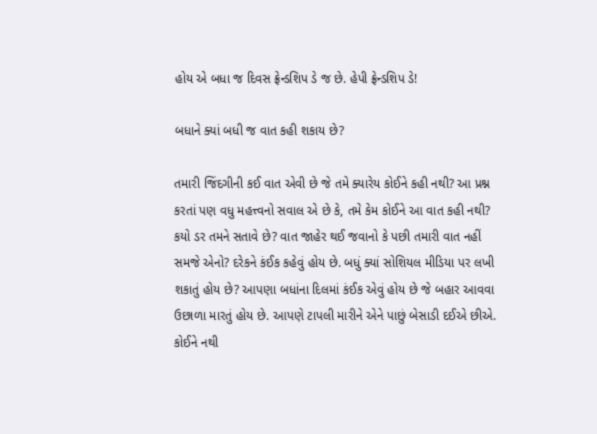હોય એ બધા જ દિવસ ફ્રેન્ડશિપ ડે જ છે. હેપી ફ્રેન્ડશિપ ડે!

બધાને ક્યાં બધી જ વાત કહી શકાય છે?

તમારી જિંદગીની કઈ વાત એવી છે જે તમે ક્યારેય કોઈને કહી નથી? આ પ્રશ્ન કરતાં પણ વધુ મહત્ત્વનો સવાલ એ છે કે, તમે કેમ કોઈને આ વાત કહી નથી? કયો ડર તમને સતાવે છે? વાત જાહેર થઈ જવાનો કે પછી તમારી વાત નહીં સમજે એનો? દરેકને કંઈક કહેવું હોય છે. બધું ક્યાં સોશિયલ મીડિયા પર લખી શકાતું હોય છે? આપણા બધાંના દિલમાં કંઈક એવું હોય છે જે બહાર આવવા ઉછાળા મારતું હોય છે. આપણે ટાપલી મારીને એને પાછું બેસાડી દઈએ છીએ. કોઈને નથી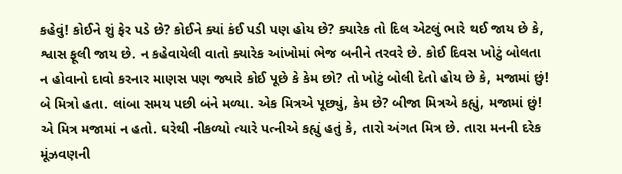કહેવું! કોઈને શું ફેર પડે છે? કોઈને ક્યાં કંઈ પડી પણ હોય છે? ક્યારેક તો દિલ એટલું ભારે થઈ જાય છે કે, શ્વાસ ફૂલી જાય છે. ન કહેવાયેલી વાતો ક્યારેક આંખોમાં ભેજ બનીને તરવરે છે. કોઈ દિવસ ખોટું બોલતા ન હોવાનો દાવો કરનાર માણસ પણ જ્યારે કોઈ પૂછે કે કેમ છો? તો ખોટું બોલી દેતો હોય છે કે, મજામાં છું!
બે મિત્રો હતા. લાંબા સમય પછી બંને મળ્યા. એક મિત્રએ પૂછ્યું, કેમ છે? બીજા મિત્રએ કહ્યું, મજામાં છું! એ મિત્ર મજામાં ન હતો. ઘરેથી નીકળ્યો ત્યારે પત્નીએ કહ્યું હતું કે, તારો અંગત મિત્ર છે. તારા મનની દરેક મૂંઝવણની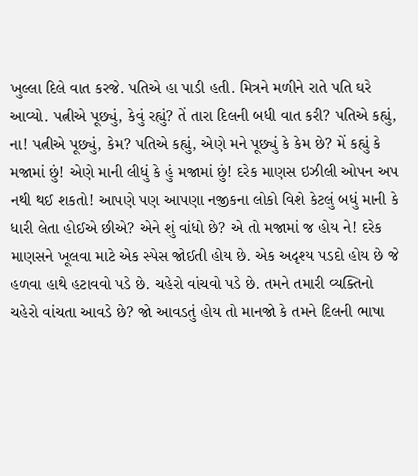ખુલ્લા દિલે વાત કરજે. પતિએ હા પાડી હતી. મિત્રને મળીને રાતે પતિ ઘરે આવ્યો. પત્નીએ પૂછ્યું, કેવું રહ્યું? તેં તારા દિલની બધી વાત કરી? પતિએ કહ્યું, ના! પત્નીએ પૂછ્યું, કેમ? પતિએ કહ્યું, એણે મને પૂછ્યું કે કેમ છે? મેં કહ્યું કે મજામાં છું! એણે માની લીધું કે હું મજામાં છું! દરેક માણસ ઇઝીલી ઓપન અપ નથી થઈ શકતો! આપણે પણ આપણા નજીકના લોકો વિશે કેટલું બધું માની કે ધારી લેતા હોઈએ છીએ? એને શું વાંધો છે? એ તો મજામાં જ હોય ને! દરેક માણસને ખૂલવા માટે એક સ્પેસ જોઈતી હોય છે. એક અદૃશ્ય પડદો હોય છે જે હળવા હાથે હટાવવો પડે છે. ચહેરો વાંચવો પડે છે. તમને તમારી વ્યક્તિનો ચહેરો વાંચતા આવડે છે? જો આવડતું હોય તો માનજો કે તમને દિલની ભાષા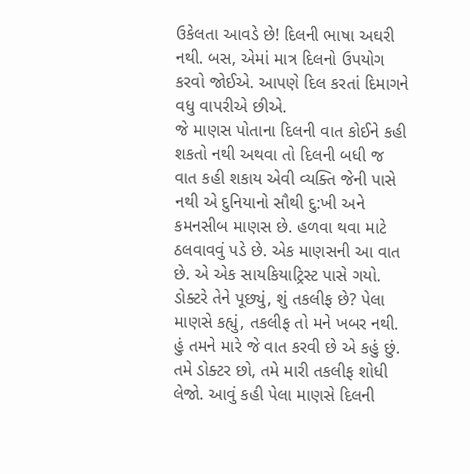ઉકેલતા આવડે છે! દિલની ભાષા અઘરી નથી. બસ, એમાં માત્ર દિલનો ઉપયોગ કરવો જોઈએ. આપણે દિલ કરતાં દિમાગને વધુ વાપરીએ છીએ.
જે માણસ પોતાના દિલની વાત કોઈને કહી શકતો નથી અથવા તો દિલની બધી જ વાત કહી શકાય એવી વ્યક્તિ જેની પાસે નથી એ દુનિયાનો સૌથી દુ:ખી અને કમનસીબ માણસ છે. હળવા થવા માટે ઠલવાવવું પડે છે. એક માણસની આ વાત છે. એ એક સાયકિયાટ્રિસ્ટ પાસે ગયો. ડોક્ટરે તેને પૂછ્યું, શું તકલીફ છે? પેલા માણસે કહ્યું, તકલીફ તો મને ખબર નથી. હું તમને મારે જે વાત કરવી છે એ કહું છું. તમે ડોક્ટર છો, તમે મારી તકલીફ શોધી લેજો. આવું કહી પેલા માણસે દિલની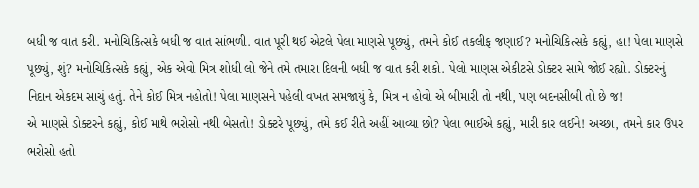બધી જ વાત કરી. મનોચિકિત્સકે બધી જ વાત સાંભળી. વાત પૂરી થઈ એટલે પેલા માણસે પૂછ્યું, તમને કોઈ તકલીફ જણાઈ? મનોચિકિત્સકે કહ્યું, હા! પેલા માણસે પૂછ્યું, શું? મનોચિકિત્સકે કહ્યું, એક એવો મિત્ર શોધી લો જેને તમે તમારા દિલની બધી જ વાત કરી શકો. પેલો માણસ એકીટસે ડોક્ટર સામે જોઈ રહ્યો. ડોક્ટરનું નિદાન એકદમ સાચું હતું. તેને કોઈ મિત્ર નહોતો! પેલા માણસને પહેલી વખત સમજાયું કે, મિત્ર ન હોવો એ બીમારી તો નથી, પણ બદનસીબી તો છે જ!
એ માણસે ડોક્ટરને કહ્યું, કોઈ માથે ભરોસો નથી બેસતો! ડોક્ટરે પૂછ્યું, તમે કઈ રીતે અહીં આવ્યા છો? પેલા ભાઈએ કહ્યું, મારી કાર લઈને! અચ્છા, તમને કાર ઉપર ભરોસો હતો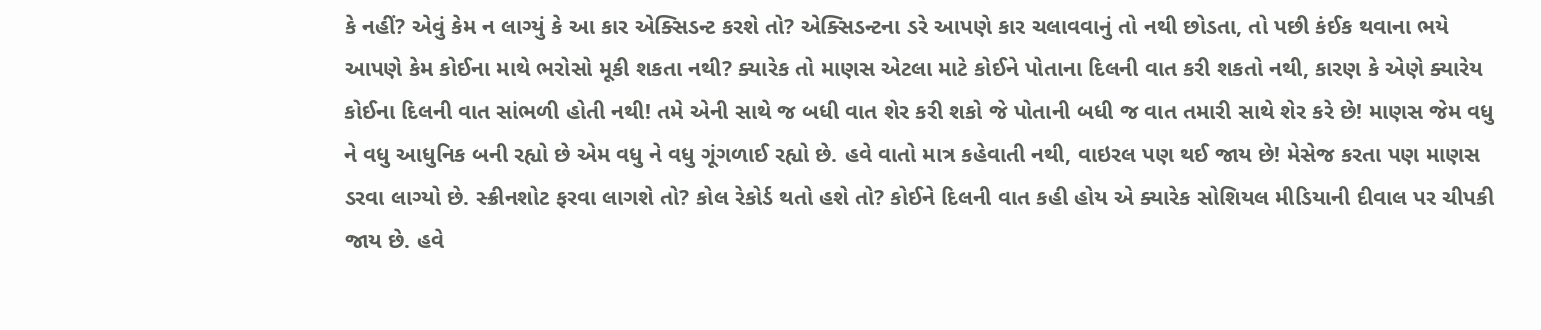કે નહીં? એવું કેમ ન લાગ્યું કે આ કાર એક્સિડન્ટ કરશે તો? એક્સિડન્ટના ડરે આપણે કાર ચલાવવાનું તો નથી છોડતા, તો પછી કંઈક થવાના ભયે આપણે કેમ કોઈના માથે ભરોસો મૂકી શકતા નથી? ક્યારેક તો માણસ એટલા માટે કોઈને પોતાના દિલની વાત કરી શકતો નથી, કારણ કે એણે ક્યારેય કોઈના દિલની વાત સાંભળી હોતી નથી! તમે એની સાથે જ બધી વાત શેર કરી શકો જે પોતાની બધી જ વાત તમારી સાથે શેર કરે છે! માણસ જેમ વધુ ને વધુ આધુનિક બની રહ્યો છે એમ વધુ ને વધુ ગૂંગળાઈ રહ્યો છે. હવે વાતો માત્ર કહેવાતી નથી, વાઇરલ પણ થઈ જાય છે! મેસેજ કરતા પણ માણસ ડરવા લાગ્યો છે. સ્ક્રીનશોટ ફરવા લાગશે તો? કોલ રેકોર્ડ થતો હશે તો? કોઈને દિલની વાત કહી હોય એ ક્યારેક સોશિયલ મીડિયાની દીવાલ પર ચીપકી જાય છે. હવે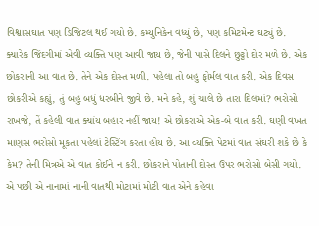વિશ્વાસઘાત પણ ડિજિટલ થઈ ગયો છે. કમ્યુનિકેન વધ્યું છે, પણ કમિટમેન્ટ ઘટ્યું છે.
ક્યારેક જિંદગીમાં એવી વ્યક્તિ પણ આવી જાય છે, જેની પાસે દિલને છુટ્ટો દોર મળે છે. એક છોકરાની આ વાત છે. તેને એક દોસ્ત મળી. પહેલા તો બહુ ફોર્મલ વાત કરી. એક દિવસ છોકરીએ કહ્યું, તું બહુ બધું ધરબીને જીવે છે. મને કહે, શું ચાલે છે તારા દિલમાં? ભરોસો રાખજે, તેં કહેલી વાત ક્યાંય બહાર નહીં જાય! એ છોકરાએ એક-બે વાત કરી. ઘણી વખત માણસ ભરોસો મૂકતા પહેલાં ટેસ્ટિંગ કરતા હોય છે. આ વ્યક્તિ પેટમાં વાત સંઘરી શકે છે કે કેમ? તેની મિત્રએ એ વાત કોઈને ન કરી. છોકરાને પોતાની દોસ્ત ઉપર ભરોસો બેસી ગયો. એ પછી એ નાનામાં નાની વાતથી મોટામાં મોટી વાત એને કહેવા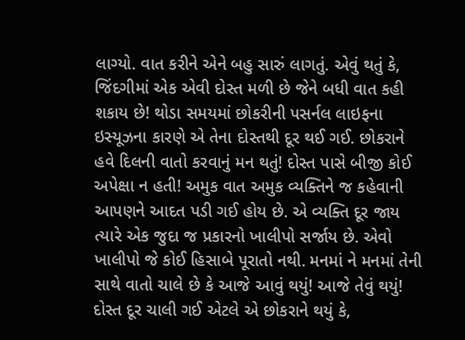લાગ્યો. વાત કરીને એને બહુ સારું લાગતું. એવું થતું કે, જિંદગીમાં એક એવી દોસ્ત મળી છે જેને બધી વાત કહી શકાય છે! થોડા સમયમાં છોકરીની પસર્નલ લાઇફના ઇસ્યૂઝના કારણે એ તેના દોસ્તથી દૂર થઈ ગઈ. છોકરાને હવે દિલની વાતો કરવાનું મન થતું! દોસ્ત પાસે બીજી કોઈ અપેક્ષા ન હતી! અમુક વાત અમુક વ્યક્તિને જ કહેવાની આપણને આદત પડી ગઈ હોય છે. એ વ્યક્તિ દૂર જાય ત્યારે એક જુદા જ પ્રકારનો ખાલીપો સર્જાય છે. એવો ખાલીપો જે કોઈ હિસાબે પૂરાતો નથી. મનમાં ને મનમાં તેની સાથે વાતો ચાલે છે કે આજે આવું થયું! આજે તેવું થયું!
દોસ્ત દૂર ચાલી ગઈ એટલે એ છોકરાને થયું કે,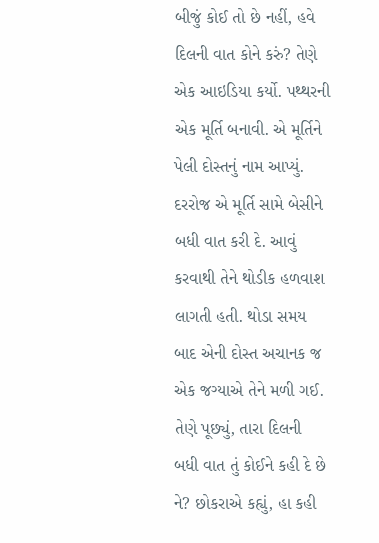બીજું કોઈ તો છે નહીં, હવે દિલની વાત કોને કરું? તેણે એક આઇડિયા કર્યો. પથ્થરની એક મૂર્તિ બનાવી. એ મૂર્તિને પેલી દોસ્તનું નામ આપ્યું. દરરોજ એ મૂર્તિ સામે બેસીને બધી વાત કરી દે. આવું કરવાથી તેને થોડીક હળવાશ લાગતી હતી. થોડા સમય બાદ એની દોસ્ત અચાનક જ એક જગ્યાએ તેને મળી ગઈ. તેણે પૂછ્યું, તારા દિલની બધી વાત તું કોઈને કહી દે છે ને? છોકરાએ કહ્યું, હા કહી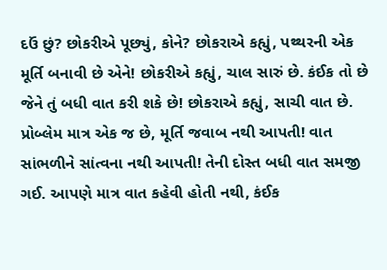દઉં છું? છોકરીએ પૂછ્યું, કોને? છોકરાએ કહ્યું, પથ્થરની એક મૂર્તિ બનાવી છે એને! છોકરીએ કહ્યું, ચાલ સારું છે. કંઈક તો છે જેને તું બધી વાત કરી શકે છે! છોકરાએ કહ્યું, સાચી વાત છે. પ્રોબ્લેમ માત્ર એક જ છે, મૂર્તિ જવાબ નથી આપતી! વાત સાંભળીને સાંત્વના નથી આપતી! તેની દોસ્ત બધી વાત સમજી ગઈ. આપણે માત્ર વાત કહેવી હોતી નથી, કંઈક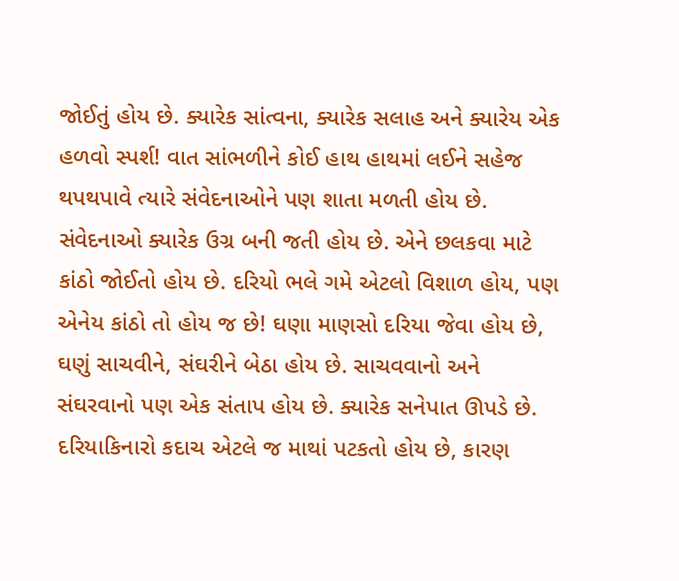જોઈતું હોય છે. ક્યારેક સાંત્વના, ક્યારેક સલાહ અને ક્યારેય એક હળવો સ્પર્શ! વાત સાંભળીને કોઈ હાથ હાથમાં લઈને સહેજ થપથપાવે ત્યારે સંવેદનાઓને પણ શાતા મળતી હોય છે.
સંવેદનાઓ ક્યારેક ઉગ્ર બની જતી હોય છે. એને છલકવા માટે કાંઠો જોઈતો હોય છે. દરિયો ભલે ગમે એટલો વિશાળ હોય, પણ એનેય કાંઠો તો હોય જ છે! ઘણા માણસો દરિયા જેવા હોય છે, ઘણું સાચવીને, સંઘરીને બેઠા હોય છે. સાચવવાનો અને સંઘરવાનો પણ એક સંતાપ હોય છે. ક્યારેક સનેપાત ઊપડે છે. દરિયાકિનારો કદાચ એટલે જ માથાં પટકતો હોય છે, કારણ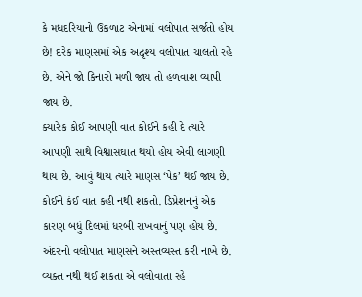કે મધદરિયાનો ઉકળાટ એનામાં વલોપાત સર્જતો હોય છે! દરેક માણસમાં એક અદૃશ્ય વલોપાત ચાલતો રહે છે. એને જો કિનારો મળી જાય તો હળવાશ વ્યાપી જાય છે.
ક્યારેક કોઈ આપણી વાત કોઈને કહી દે ત્યારે આપણી સાથે વિશ્વાસઘાત થયો હોય એવી લાગણી થાય છે. આવું થાય ત્યારે માણસ ‘પેક’ થઈ જાય છે. કોઈને કંઈ વાત કહી નથી શકતો. ડિપ્રેશનનું એક કારણ બધું દિલમાં ધરબી રાખવાનું પણ હોય છે. અંદરનો વલોપાત માણસને અસ્તવ્યસ્ત કરી નાખે છે. વ્યક્ત નથી થઈ શકતા એ વલોવાતા રહે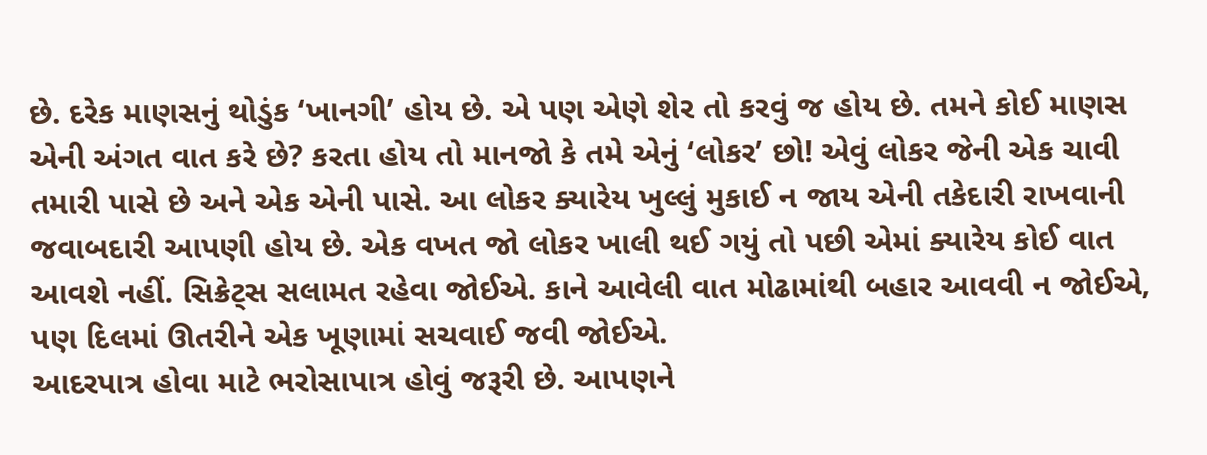છે. દરેક માણસનું થોડુંક ‘ખાનગી’ હોય છે. એ પણ એણે શેર તો કરવું જ હોય છે. તમને કોઈ માણસ એની અંગત વાત કરે છે? કરતા હોય તો માનજો કે તમે એનું ‘લોકર’ છો! એવું લોકર જેની એક ચાવી તમારી પાસે છે અને એક એની પાસે. આ લોકર ક્યારેય ખુલ્લું મુકાઈ ન જાય એની તકેદારી રાખવાની જવાબદારી આપણી હોય છે. એક વખત જો લોકર ખાલી થઈ ગયું તો પછી એમાં ક્યારેય કોઈ વાત આવશે નહીં. સિક્રેટ્સ સલામત રહેવા જોઈએ. કાને આવેલી વાત મોઢામાંથી બહાર આવવી ન જોઈએ, પણ દિલમાં ઊતરીને એક ખૂણામાં સચવાઈ જવી જોઈએ.
આદરપાત્ર હોવા માટે ભરોસાપાત્ર હોવું જરૂરી છે. આપણને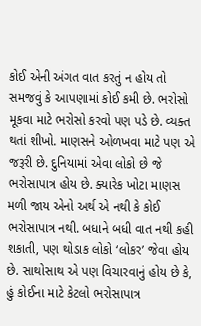કોઈ એની અંગત વાત કરતું ન હોય તો સમજવું કે આપણામાં કોઈ કમી છે. ભરોસો મૂકવા માટે ભરોસો કરવો પણ પડે છે. વ્યક્ત થતાં શીખો. માણસને ઓળખવા માટે પણ એ જરૂરી છે. દુનિયામાં એવા લોકો છે જે ભરોસાપાત્ર હોય છે. ક્યારેક ખોટા માણસ મળી જાય એનો અર્થ એ નથી કે કોઈ ભરોસાપાત્ર નથી. બધાને બધી વાત નથી કહી શકાતી, પણ થોડાક લોકો ‘લોકર’ જેવા હોય છે. સાથોસાથ એ પણ વિચારવાનું હોય છે કે, હું કોઈના માટે કેટલો ભરોસાપાત્ર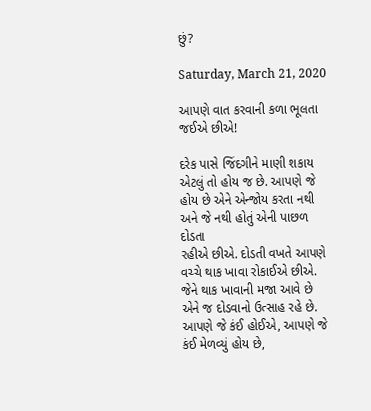છું?

Saturday, March 21, 2020

આપણે વાત કરવાની કળા ભૂલતા જઈએ છીએ!

દરેક પાસે જિંદગીને માણી શકાય એટલું તો હોય જ છે. આપણે જે હોય છે એને એન્જોય કરતા નથી અને જે નથી હોતું એની પાછળ દોડતા
રહીએ છીએ. દોડતી વખતે આપણે વચ્ચે થાક ખાવા રોકાઈએ છીએ. જેને થાક ખાવાની મજા આવે છે એને જ દોડવાનો ઉત્સાહ રહે છે. આપણે જે કંઈ હોઈએ, આપણે જે કંઈ મેળવ્યું હોય છે,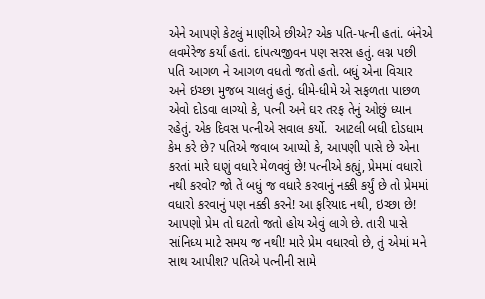એને આપણે કેટલું માણીએ છીએ? એક પતિ-પત્ની હતાં. બંનેએ લવમેરેજ કર્યાં હતાં. દાંપત્યજીવન પણ સરસ હતું. લગ્ન પછી પતિ આગળ ને આગળ વધતો જતો હતો. બધું એના વિચાર અને ઇચ્છા મુજબ ચાલતું હતું. ધીમે-ધીમે એ સફળતા પાછળ એવો દોડવા લાગ્યો કે, પત્ની અને ઘર તરફ તેનું ઓછું ધ્યાન રહેતું. એક દિવસ પત્નીએ સવાલ કર્યો.  આટલી બધી દોડધામ કેમ કરે છે? પતિએ જવાબ આપ્યો કે, આપણી પાસે છે એના કરતાં મારે ઘણું વધારે મેળવવું છે! પત્નીએ કહ્યું, પ્રેમમાં વધારો નથી કરવો? જો તેં બધું જ વધારે કરવાનું નક્કી કર્યું છે તો પ્રેમમાં વધારો કરવાનું પણ નક્કી કરને! આ ફરિયાદ નથી, ઇચ્છા છે! આપણો પ્રેમ તો ઘટતો જતો હોય એવું લાગે છે. તારી પાસે સાંનિધ્ય માટે સમય જ નથી! મારે પ્રેમ વધારવો છે, તું એમાં મને  સાથ આપીશ? પતિએ પત્નીની સામે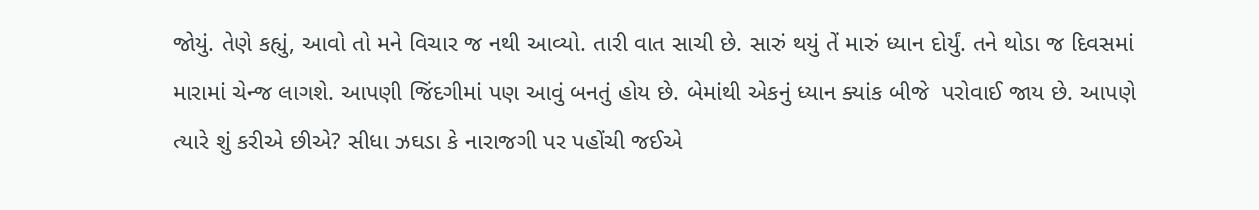જોયું. તેણે કહ્યું, આવો તો મને વિચાર જ નથી આવ્યો. તારી વાત સાચી છે. સારું થયું તેં મારું ધ્યાન દોર્યું. તને થોડા જ દિવસમાં મારામાં ચેન્જ લાગશે. આપણી જિંદગીમાં પણ આવું બનતું હોય છે. બેમાંથી એકનું ધ્યાન ક્યાંક બીજે  પરોવાઈ જાય છે. આપણે ત્યારે શું કરીએ છીએ? સીધા ઝઘડા કે નારાજગી પર પહોંચી જઈએ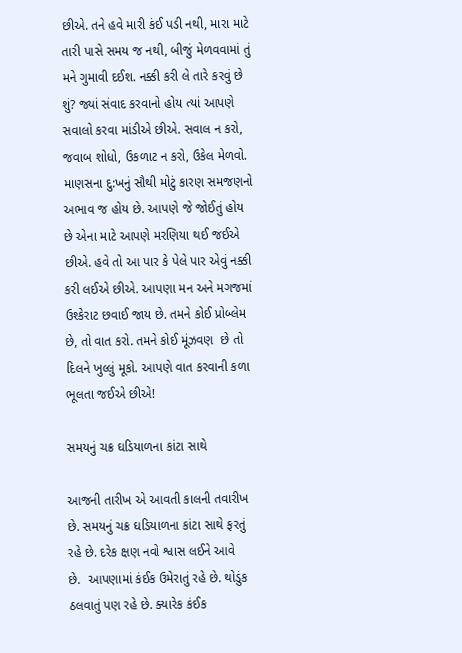છીએ. તને હવે મારી કંઈ પડી નથી, મારા માટે તારી પાસે સમય જ નથી, બીજું મેળવવામાં તું મને ગુમાવી દઈશ. નક્કી કરી લે તારે કરવું છે શું? જ્યાં સંવાદ કરવાનો હોય ત્યાં આપણે સવાલો કરવા માંડીએ છીએ. સવાલ ન કરો, જવાબ શોધો, ઉકળાટ ન કરો, ઉકેલ મેળવો. માણસના દુ:ખનું સૌથી મોટું કારણ સમજણનો અભાવ જ હોય છે. આપણે જે જોઈતું હોય છે એના માટે આપણે મરણિયા થઈ જઈએ છીએ. હવે તો આ પાર કે પેલે પાર એવું નક્કી કરી લઈએ છીએ. આપણા મન અને મગજમાં ઉશ્કેરાટ છવાઈ જાય છે. તમને કોઈ પ્રોબ્લેમ છે, તો વાત કરો. તમને કોઈ મૂંઝવણ  છે તો દિલને ખુલ્લું મૂકો. આપણે વાત કરવાની કળા ભૂલતા જઈએ છીએ!

સમયનું ચક્ર ઘડિયાળના કાંટા સાથે

આજની તારીખ એ આવતી કાલની તવારીખ છે. સમયનું ચક્ર ઘડિયાળના કાંટા સાથે ફરતું રહે છે. દરેક ક્ષણ નવો શ્વાસ લઈને આવે
છે.  આપણામાં કંઈક ઉમેરાતું રહે છે. થોડુંક ઠલવાતું પણ રહે છે. ક્યારેક કંઈક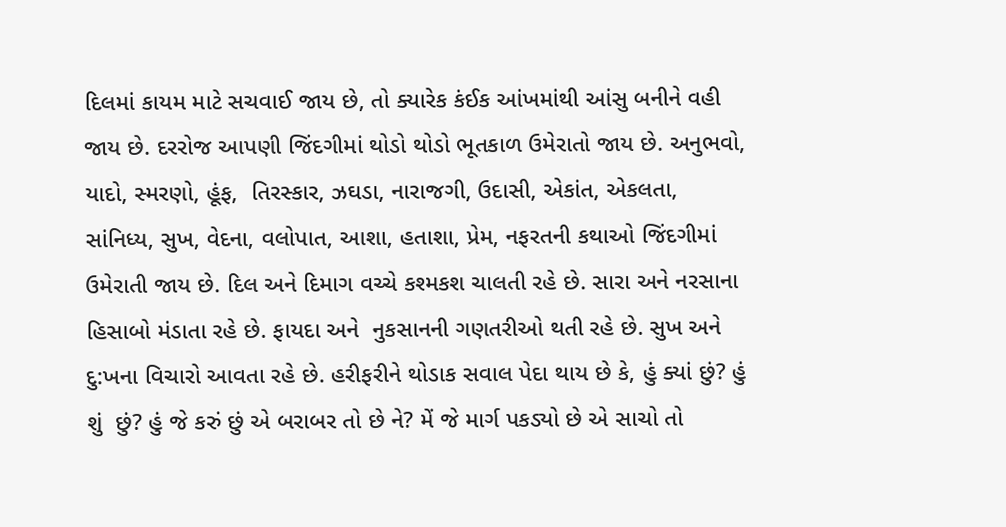દિલમાં કાયમ માટે સચવાઈ જાય છે, તો ક્યારેક કંઈક આંખમાંથી આંસુ બનીને વહી જાય છે. દરરોજ આપણી જિંદગીમાં થોડો થોડો ભૂતકાળ ઉમેરાતો જાય છે. અનુભવો, યાદો, સ્મરણો, હૂંફ,  તિરસ્કાર, ઝઘડા, નારાજગી, ઉદાસી, એકાંત, એકલતા, સાંનિધ્ય, સુખ, વેદના, વલોપાત, આશા, હતાશા, પ્રેમ, નફરતની કથાઓ જિંદગીમાં ઉમેરાતી જાય છે. દિલ અને દિમાગ વચ્ચે કશ્મકશ ચાલતી રહે છે. સારા અને નરસાના હિસાબો મંડાતા રહે છે. ફાયદા અને  નુકસાનની ગણતરીઓ થતી રહે છે. સુખ અને દુ:ખના વિચારો આવતા રહે છે. હરીફરીને થોડાક સવાલ પેદા થાય છે કે, હું ક્યાં છું? હું શું  છું? હું જે કરું છું એ બરાબર તો છે ને? મેં જે માર્ગ પકડ્યો છે એ સાચો તો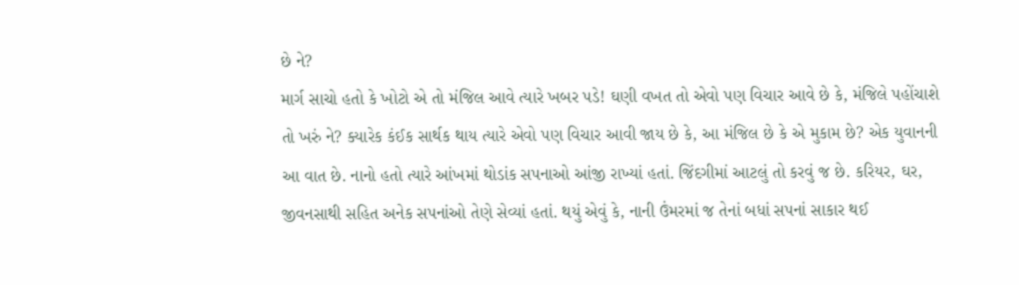છે ને?
માર્ગ સાચો હતો કે ખોટો એ તો મંજિલ આવે ત્યારે ખબર પડે! ઘણી વખત તો એવો પણ વિચાર આવે છે કે, મંજિલે પહોંચાશે તો ખરું ને? ક્યારેક કંઈક સાર્થક થાય ત્યારે એવો પણ વિચાર આવી જાય છે કે, આ મંજિલ છે કે એ મુકામ છે? એક યુવાનની આ વાત છે. નાનો હતો ત્યારે આંખમાં થોડાંક સપનાઓ આંજી રાખ્યાં હતાં. જિંદગીમાં આટલું તો કરવું જ છે. કરિયર, ઘર, જીવનસાથી સહિત અનેક સપનાંઓ તેણે સેવ્યાં હતાં. થયું એવું કે, નાની ઉંમરમાં જ તેનાં બધાં સપનાં સાકાર થઈ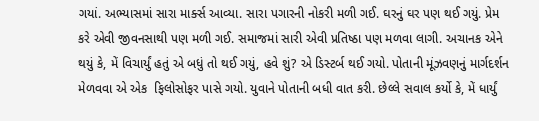ગયાં. અભ્યાસમાં સારા માર્ક્સ આવ્યા. સારા પગારની નોકરી મળી ગઈ. ઘરનું ઘર પણ થઈ ગયું. પ્રેમ કરે એવી જીવનસાથી પણ મળી ગઈ. સમાજમાં સારી એવી પ્રતિષ્ઠા પણ મળવા લાગી. અચાનક એને થયું કે, મેં વિચાર્યું હતું એ બધું તો થઈ ગયું, હવે શું? એ ડિસ્ટર્બ થઈ ગયો. પોતાની મૂંઝવણનું માર્ગદર્શન મેળવવા એ એક  ફિલોસોફર પાસે ગયો. યુવાને પોતાની બધી વાત કરી. છેલ્લે સવાલ કર્યો કે, મેં ધાર્યું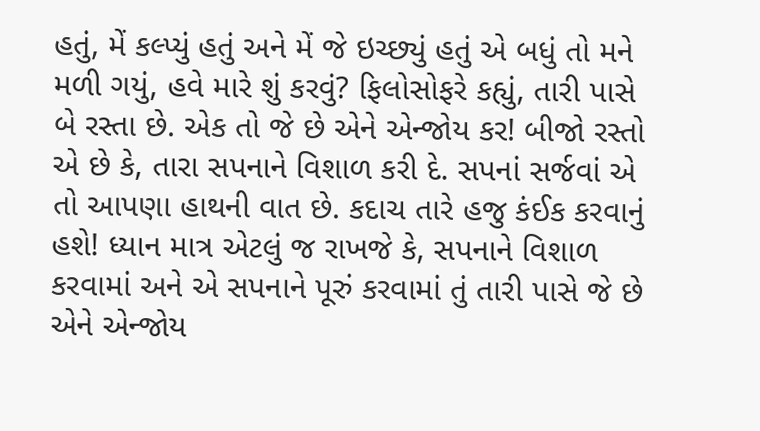હતું, મેં કલ્પ્યું હતું અને મેં જે ઇચ્છ્યું હતું એ બધું તો મને મળી ગયું, હવે મારે શું કરવું? ફિલોસોફરે કહ્યું, તારી પાસે બે રસ્તા છે. એક તો જે છે એને એન્જોય કર! બીજો રસ્તો એ છે કે, તારા સપનાને વિશાળ કરી દે. સપનાં સર્જવાં એ તો આપણા હાથની વાત છે. કદાચ તારે હજુ કંઈક કરવાનું હશે! ધ્યાન માત્ર એટલું જ રાખજે કે, સપનાને વિશાળ કરવામાં અને એ સપનાને પૂરું કરવામાં તું તારી પાસે જે છે એને એન્જોય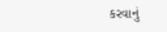કરવાનું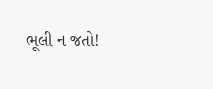ભૂલી ન જતો!